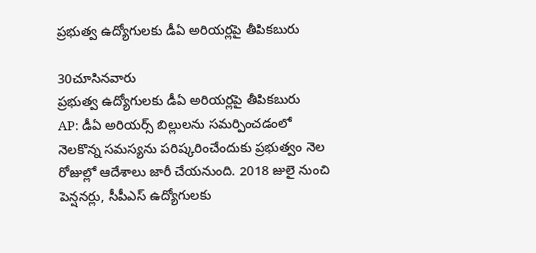ప్రభుత్వ ఉద్యోగులకు డీఏ అరియర్లపై తీపికబురు

30చూసినవారు
ప్రభుత్వ ఉద్యోగులకు డీఏ అరియర్లపై తీపికబురు
AP: డీఏ అరియర్స్ బిల్లులను సమర్పించడంలో నెలకొన్న సమస్యను పరిష్కరించేందుకు ప్రభుత్వం నెల రోజుల్లో ఆదేశాలు జారీ చేయనుంది. 2018 జులై నుంచి పెన్షనర్లు, సీపీఎస్ ఉద్యోగులకు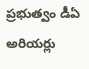ప్రభుత్వం డీఏ అరియర్లు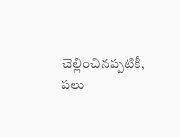చెల్లించినప్పటికీ, పలు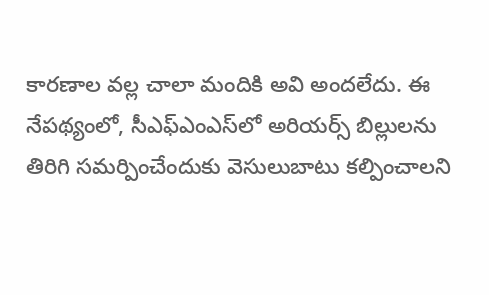కారణాల వల్ల చాలా మందికి అవి అందలేదు. ఈ నేపథ్యంలో, సీఎఫ్ఎంఎస్‌లో అరియర్స్ బిల్లులను తిరిగి సమర్పించేందుకు వెసులుబాటు కల్పించాలని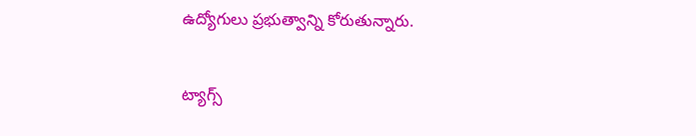ఉద్యోగులు ప్రభుత్వాన్ని కోరుతున్నారు.

ట్యాగ్స్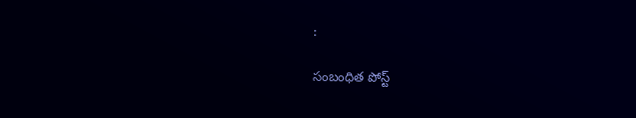:

సంబంధిత పోస్ట్